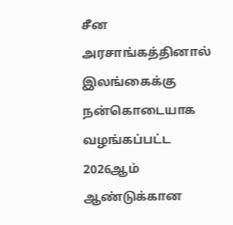சீன அரசாங்கத்தினால்
இலங்கைக்கு நன்கொடையாக வழங்கப்பட்ட 2026ஆம் ஆண்டுக்கான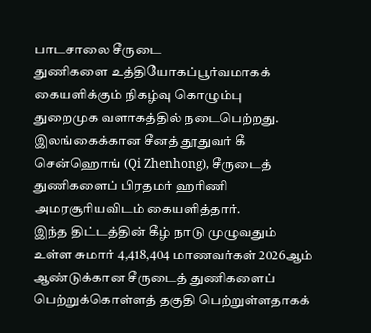பாடசாலை சீருடை
துணிகளை உத்தியோகப்பூர்வமாகக் கையளிக்கும் நிகழ்வு கொழும்பு
துறைமுக வளாகத்தில் நடைபெற்றது.
இலங்கைக்கான சீனத் தூதுவர் கீ சென்ஹொங் (Qi Zhenhong), சீருடைத் துணிகளைப் பிரதமர் ஹரிணி அமரசூரியவிடம் கையளித்தார்.
இந்த திட்டத்தின் கீழ் நாடு முழுவதும்
உள்ள சுமார் 4,418,404 மாணவர்கள் 2026ஆம் ஆண்டுக்கான சீருடைத் துணிகளைப்
பெற்றுக்கொள்ளத் தகுதி பெற்றுள்ளதாகக்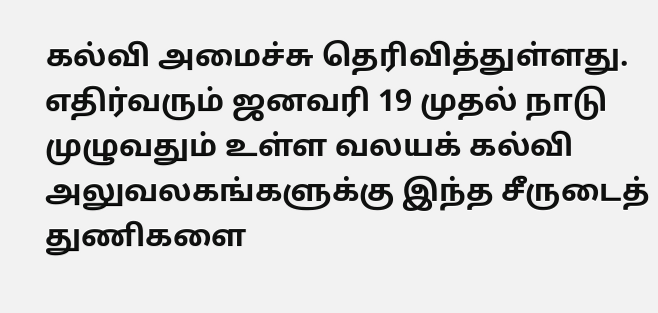கல்வி அமைச்சு தெரிவித்துள்ளது.
எதிர்வரும் ஜனவரி 19 முதல் நாடு
முழுவதும் உள்ள வலயக் கல்வி அலுவலகங்களுக்கு இந்த சீருடைத் துணிகளை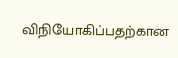விநியோகிப்பதற்கான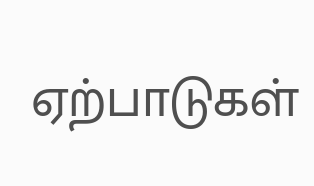ஏற்பாடுகள்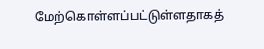மேற்கொள்ளப்பட்டுள்ளதாகத்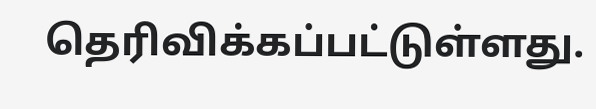தெரிவிக்கப்பட்டுள்ளது.